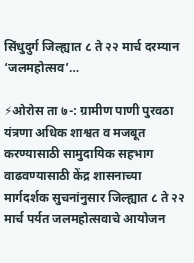सिंधुदुर्ग जिल्ह्यात ८ ते २२ मार्च दरम्यान ‘जलमहोत्सव’…

⚡ओरोस ता ७-: ग्रामीण पाणी पुरवठा यंत्रणा अधिक शाश्वत व मजबूत करण्यासाठी सामुदायिक सहभाग वाढवण्यासाठी केंद्र शासनाच्या मार्गदर्शक सुचनांनुसार जिल्ह्यात ८ ते २२ मार्च पर्यत जलमहोत्सवाचे आयोजन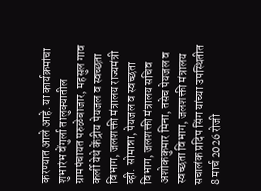करण्यात आले आहे. या कार्यक्रमांचा शुभारंभ वेंगुर्ला तालुक्यातील ग्रामपंचायत परुळेबाजार, महसुल गाव कर्ली येथे केंद्रीय पेयजल व स्वच्छता विभाग, जलशक्ती मंत्रालय राज्यमंत्री व्ही. सोमान्ना, पेयजल व स्वच्छता विभाग, जलशक्ती मंत्रालय सचिव अशोककुमार मिना, तसेच पेयजल व स्वच्छता विभाग, जलशक्ती मंत्रालय सचालंक प्रदिप सिंग यांच्या उपस्थितीत 8 मार्च 2026 रोजी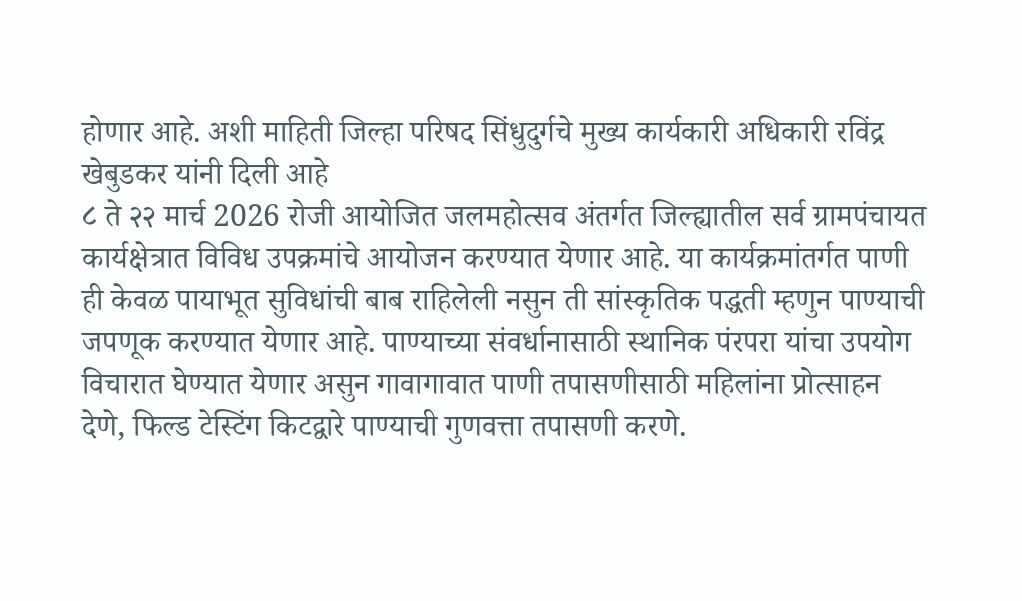होणार आहे. अशी माहिती जिल्हा परिषद सिंधुदुर्गचे मुख्य कार्यकारी अधिकारी रविंद्र खेबुडकर यांनी दिली आहे
८ ते २२ मार्च 2026 रोजी आयोजित जलमहोत्सव अंतर्गत जिल्ह्यातील सर्व ग्रामपंचायत कार्यक्षेत्रात विविध उपक्रमांचे आयोजन करण्यात येणार आहे. या कार्यक्रमांतर्गत पाणी ही केवळ पायाभूत सुविधांची बाब राहिलेली नसुन ती सांस्कृतिक पद्धती म्हणुन पाण्याची जपणूक करण्यात येणार आहे. पाण्याच्या संवर्धानासाठी स्थानिक पंरपरा यांचा उपयोग विचारात घेण्यात येणार असुन गावागावात पाणी तपासणीसाठी महिलांना प्रोत्साहन देणे, फिल्ड टेस्टिंग किटद्वारे पाण्याची गुणवत्ता तपासणी करणे.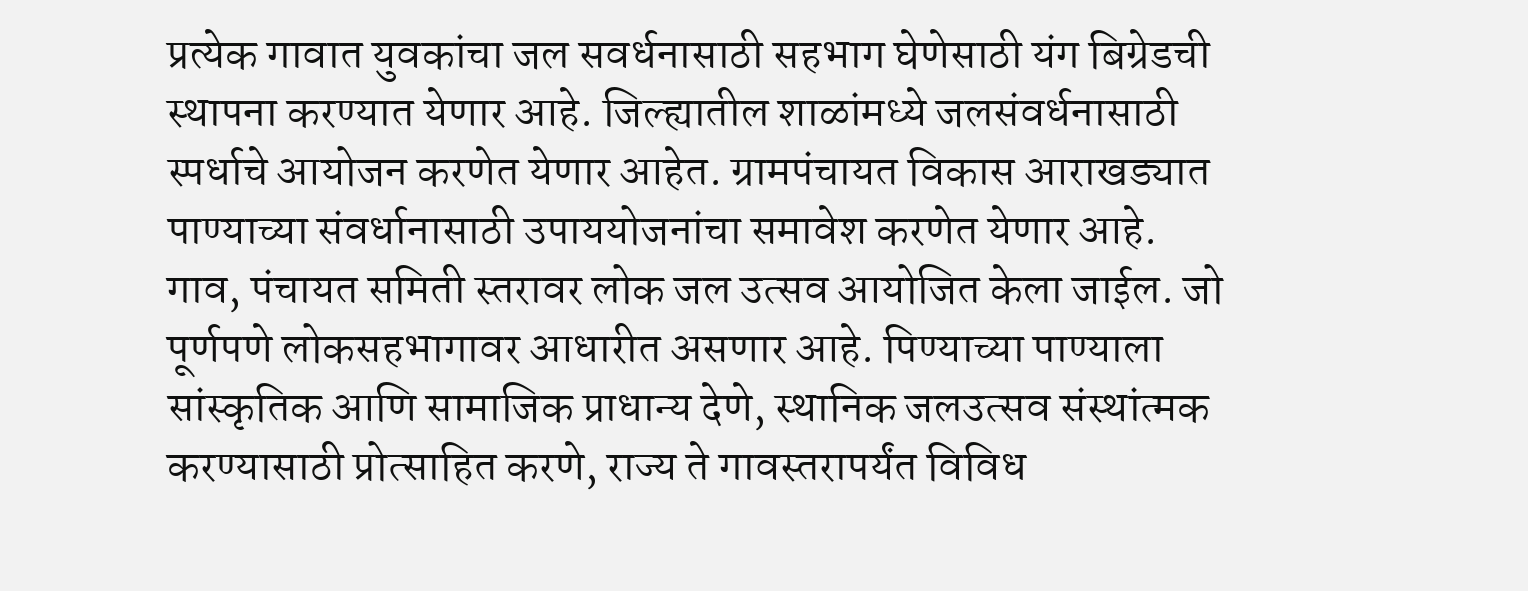प्रत्येक गावात युवकांचा जल सवर्धनासाठी सहभाग घेणेसाठी यंग बिग्रेडची स्थापना करण्यात येणार आहे. जिल्ह्यातील शाळांमध्ये जलसंवर्धनासाठी स्पर्धाचे आयोजन करणेत येणार आहेत. ग्रामपंचायत विकास आराखड्यात पाण्याच्या संवर्धानासाठी उपाययोजनांचा समावेश करणेत येणार आहे.
गाव, पंचायत समिती स्तरावर लोक जल उत्सव आयोजित केला जाईल. जो पूर्णपणे लोकसहभागावर आधारीत असणार आहे. पिण्याच्या पाण्याला सांस्कृतिक आणि सामाजिक प्राधान्य देणे, स्थानिक जलउत्सव संस्थांत्मक करण्यासाठी प्रोत्साहित करणे, राज्य ते गावस्तरापर्यंत विविध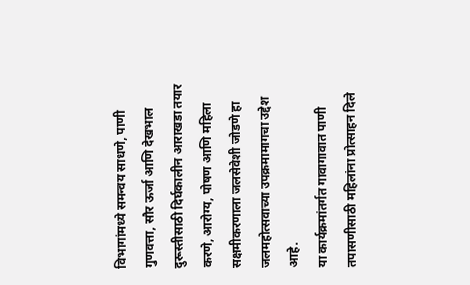विभागांमध्ये समन्वय साधणे, पाणी गुणवत्ता, सौर ऊर्जा आणि देखभाल दुरूस्तीसाठी दिर्घकालीन आराखडा तयार करणे, आरोग्य, पोषण आणि महिला सक्षमीकरणाला जलसेवेशी जोडणे हा जलमहोत्सवाच्या उपक्रमामागचा उद्देश आहे.
या कार्यक्रमांतर्गत गावागावात पाणी तपासणीसाठी महिलांना प्रोत्साहन दिले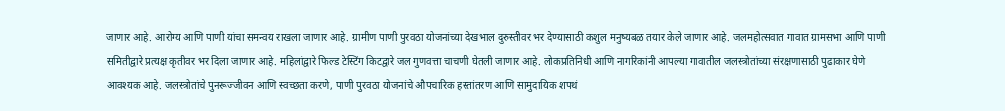जाणार आहे. आरोग्य आणि पाणी यांचा समन्वय राखला जाणार आहे. ग्रामीण पाणी पुरवठा योजनांच्या देखभाल दुरुस्तीवर भर देण्यासाठी कशुल मनुष्यबळ तयार केले जाणार आहे. जलमहोत्सवात गावात ग्रामसभा आणि पाणी समितीद्वारे प्रत्यक्ष कृतीवर भर दिला जाणार आहे. महिलांद्वारे फिल्ड टेस्टिंग किटद्वारे जल गुणवत्ता चाचणी घेतली जाणार आहे. लोकप्रतिनिधी आणि नागरिकांनी आपल्या गावातील जलस्त्रोतांच्या संरक्षणासाठी पुढाकार घेणे आवश्यक आहे. जलस्त्रोतांचे पुनरूज्जीवन आणि स्वच्छता करणे, पाणी पुरवठा योजनांचे औपचारिक हस्तांतरण आणि सामुदायिक शपथं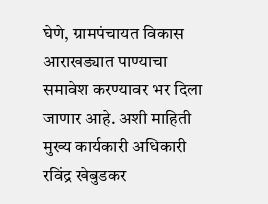घेणे, ग्रामपंचायत विकास आराखड्यात पाण्याचा समावेश करण्यावर भर दिला जाणार आहे. अशी माहिती मुख्य कार्यकारी अधिकारी रविंद्र खेबुडकर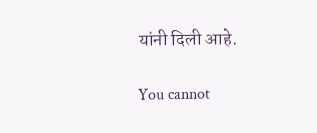यांनी दिली आहे.

You cannot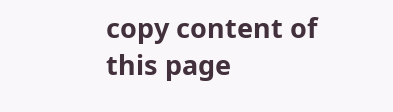copy content of this page